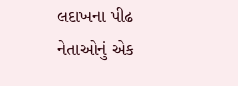લદાખના પીઢ નેતાઓનું એક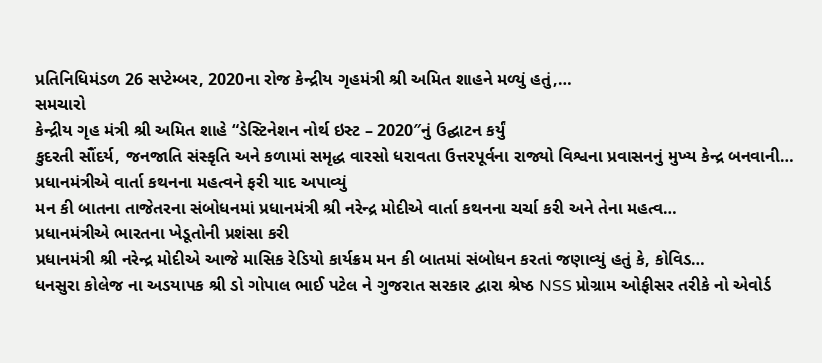પ્રતિનિધિમંડળ 26 સપ્ટેમ્બર, 2020ના રોજ કેન્દ્રીય ગૃહમંત્રી શ્રી અમિત શાહને મળ્યું હતું,…
સમચારો
કેન્દ્રીય ગૃહ મંત્રી શ્રી અમિત શાહે “ડેસ્ટિનેશન નોર્થ ઇસ્ટ – 2020″નું ઉદ્ઘાટન કર્યું
કુદરતી સૌંદર્ય, જનજાતિ સંસ્કૃતિ અને કળામાં સમૃદ્ધ વારસો ધરાવતા ઉત્તરપૂર્વના રાજ્યો વિશ્વના પ્રવાસનનું મુખ્ય કેન્દ્ર બનવાની…
પ્રધાનમંત્રીએ વાર્તા કથનના મહત્વને ફરી યાદ અપાવ્યું
મન કી બાતના તાજેતરના સંબોધનમાં પ્રધાનમંત્રી શ્રી નરેન્દ્ર મોદીએ વાર્તા કથનના ચર્ચા કરી અને તેના મહત્વ…
પ્રધાનમંત્રીએ ભારતના ખેડૂતોની પ્રશંસા કરી
પ્રધાનમંત્રી શ્રી નરેન્દ્ર મોદીએ આજે માસિક રેડિયો કાર્યક્રમ મન કી બાતમાં સંબોધન કરતાં જણાવ્યું હતું કે, કોવિડ…
ધનસુરા કોલેજ ના અડયાપક શ્રી ડો ગોપાલ ભાઈ પટેલ ને ગુજરાત સરકાર દ્વારા શ્રેષ્ઠ NSS પ્રોગ્રામ ઓફીસર તરીકે નો એવોર્ડ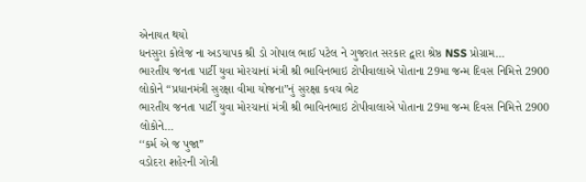એનાયત થયો
ધનસુરા કોલેજ ના અડયાપક શ્રી ડો ગોપાલ ભાઈ પટેલ ને ગુજરાત સરકાર દ્વારા શ્રેષ્ઠ NSS પ્રોગ્રામ…
ભારતીય જનતા પાર્ટી યુવા મોરચાનાં મંત્રી શ્રી ભાવિનભાઇ ટોપીવાલાએ પોતાના 29મા જન્મ દિવસ નિમિત્તે 2900 લોકોને “પ્રધાનમંત્રી સુરક્ષા વીમા યોજના”નું સુરક્ષા કવચ ભેટ
ભારતીય જનતા પાર્ટી યુવા મોરચાનાં મંત્રી શ્રી ભાવિનભાઇ ટોપીવાલાએ પોતાના 29મા જન્મ દિવસ નિમિત્તે 2900 લોકોને…
‘‘કર્મ એ જ પુજા’’
વડોદરા શહેરની ગોત્રી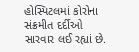હોસ્પિટલમાં કોરોના સંક્રમીત દર્દીઓ સારવાર લઈ રહ્યાં છે.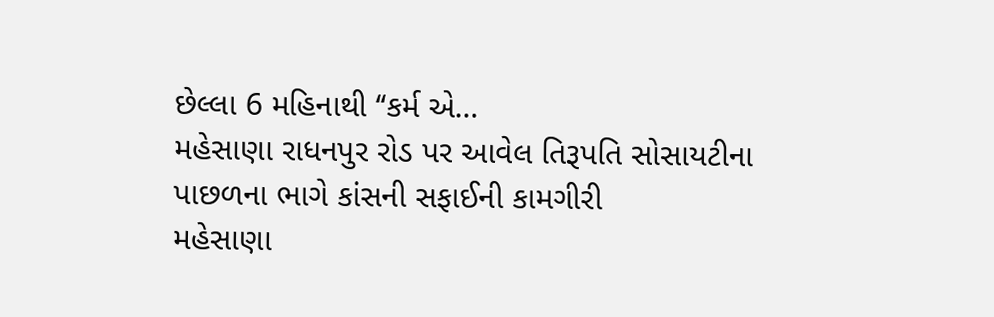છેલ્લા 6 મહિનાથી ‘‘કર્મ એ…
મહેસાણા રાધનપુર રોડ પર આવેલ તિરૂપતિ સોસાયટીના પાછળના ભાગે કાંસની સફાઈની કામગીરી
મહેસાણા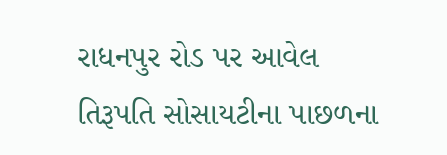રાધનપુર રોડ પર આવેલ તિરૂપતિ સોસાયટીના પાછળના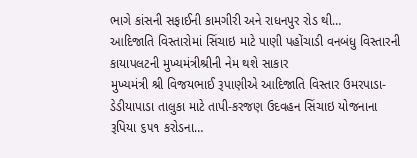ભાગે કાંસની સફાઈની કામગીરી અને રાધનપુર રોડ થી…
આદિજાતિ વિસ્તારોમાં સિંચાઇ માટે પાણી પહોંચાડી વનબંધુ વિસ્તારની કાયાપલટની મુખ્યમંત્રીશ્રીની નેમ થશે સાકાર
મુખ્યમંત્રી શ્રી વિજયભાઈ રૂપાણીએ આદિજાતિ વિસ્તાર ઉમરપાડા-ડેડીયાપાડા તાલુકા માટે તાપી-કરજણ ઉદવહન સિંચાઇ યોજનાના રૂપિયા ૬૫૧ કરોડના…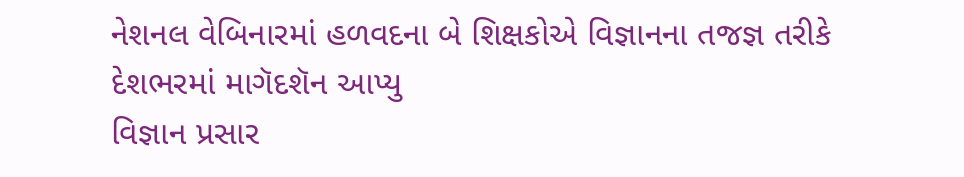નેશનલ વેબિનારમાં હળવદના બે શિક્ષકોએ વિજ્ઞાનના તજજ્ઞ તરીકે દેશભરમાં માગૅદશૅન આપ્યુ
વિજ્ઞાન પ્રસાર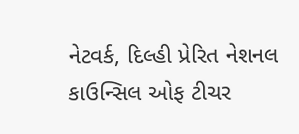નેટવર્ક, દિલ્હી પ્રેરિત નેશનલ કાઉન્સિલ ઓફ ટીચર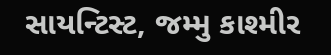સાયન્ટિસ્ટ, જમ્મુ કાશ્મીર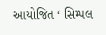આયોજિત ‘ સિમ્પલ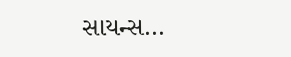સાયન્સ…